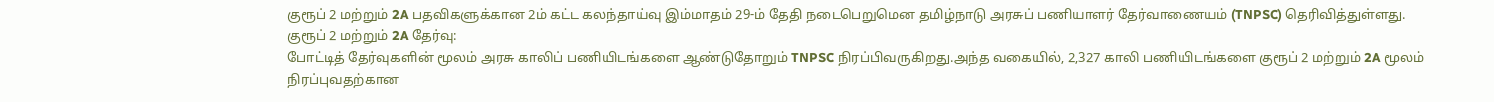குரூப் 2 மற்றும் 2A பதவிகளுக்கான 2ம் கட்ட கலந்தாய்வு இம்மாதம் 29-ம் தேதி நடைபெறுமென தமிழ்நாடு அரசுப் பணியாளர் தேர்வாணையம் (TNPSC) தெரிவித்துள்ளது.
குரூப் 2 மற்றும் 2A தேர்வு:
போட்டித் தேர்வுகளின் மூலம் அரசு காலிப் பணியிடங்களை ஆண்டுதோறும் TNPSC நிரப்பிவருகிறது.அந்த வகையில், 2,327 காலி பணியிடங்களை குரூப் 2 மற்றும் 2A மூலம் நிரப்புவதற்கான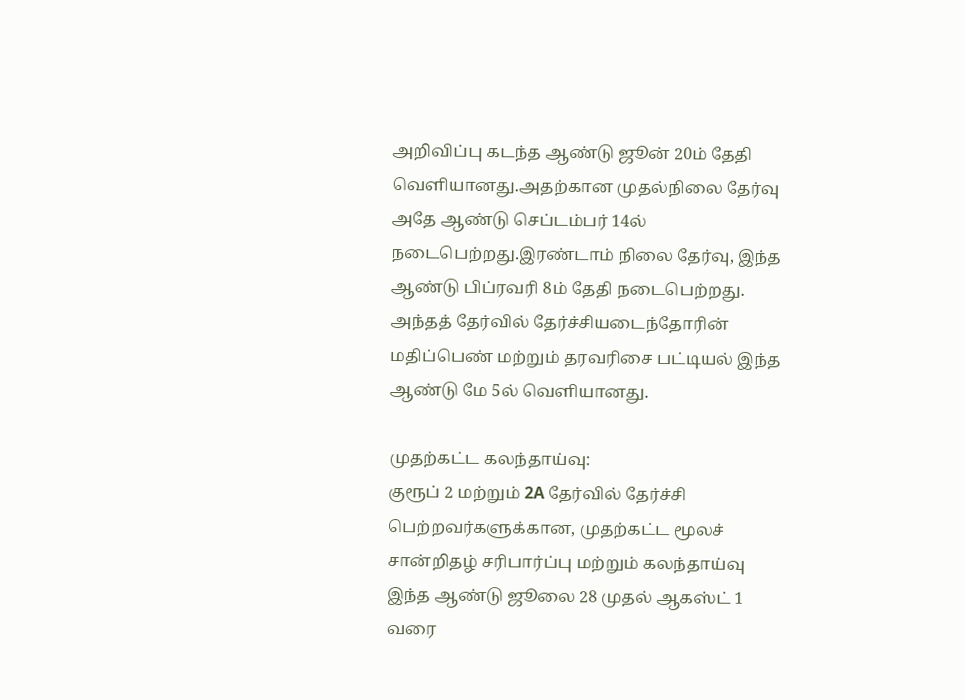அறிவிப்பு கடந்த ஆண்டு ஜூன் 20ம் தேதி வெளியானது.அதற்கான முதல்நிலை தேர்வு அதே ஆண்டு செப்டம்பர் 14ல் நடைபெற்றது.இரண்டாம் நிலை தேர்வு, இந்த ஆண்டு பிப்ரவரி 8ம் தேதி நடைபெற்றது. அந்தத் தேர்வில் தேர்ச்சியடைந்தோரின் மதிப்பெண் மற்றும் தரவரிசை பட்டியல் இந்த ஆண்டு மே 5ல் வெளியானது.

முதற்கட்ட கலந்தாய்வு:
குரூப் 2 மற்றும் 2A தேர்வில் தேர்ச்சி பெற்றவர்களுக்கான, முதற்கட்ட மூலச் சான்றிதழ் சரிபார்ப்பு மற்றும் கலந்தாய்வு இந்த ஆண்டு ஜூலை 28 முதல் ஆகஸ்ட் 1 வரை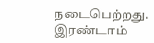நடைபெற்றது.
இரண்டாம்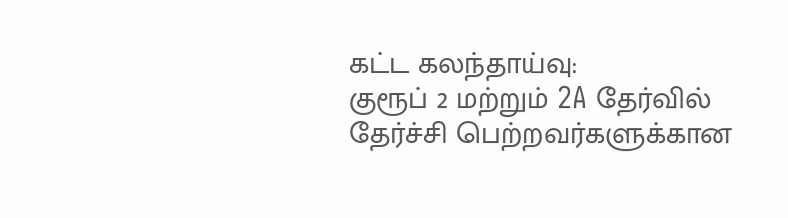கட்ட கலந்தாய்வு:
குரூப் 2 மற்றும் 2A தேர்வில் தேர்ச்சி பெற்றவர்களுக்கான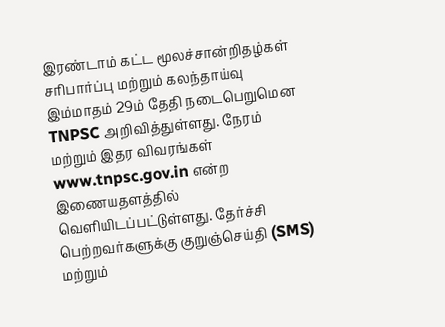இரண்டாம் கட்ட மூலச்சான்றிதழ்கள் சரிபார்ப்பு மற்றும் கலந்தாய்வு இம்மாதம் 29ம் தேதி நடைபெறுமென TNPSC அறிவித்துள்ளது. நேரம் மற்றும் இதர விவரங்கள் www.tnpsc.gov.in என்ற இணையதளத்தில் வெளியிடப்பட்டுள்ளது. தேர்ச்சி பெற்றவர்களுக்கு குறுஞ்செய்தி (SMS) மற்றும்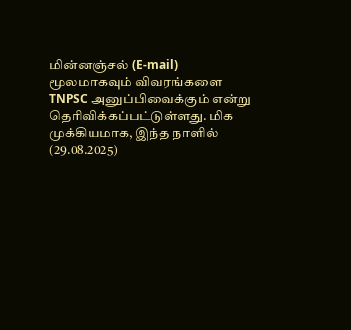மின்னஞ்சல் (E-mail) மூலமாகவும் விவரங்களை TNPSC அனுப்பிவைக்கும் என்று தெரிவிக்கப்பட்டுள்ளது. மிக முக்கியமாக, இந்த நாளில் (29.08.2025)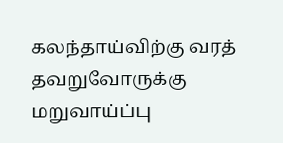கலந்தாய்விற்கு வரத் தவறுவோருக்கு மறுவாய்ப்பு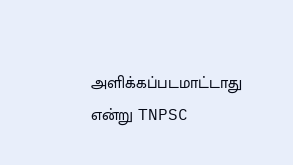அளிக்கப்படமாட்டாது என்று TNPSC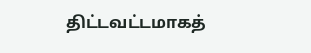திட்டவட்டமாகத்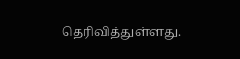தெரிவித்துள்ளது.